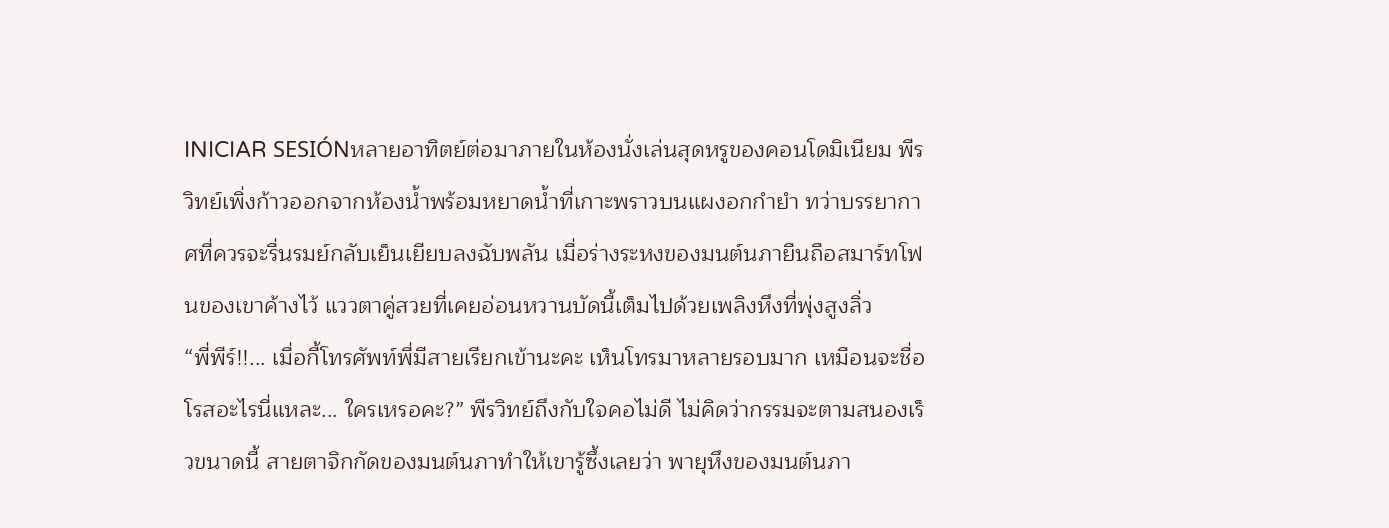INICIAR SESIÓNหลายอาทิตย์ต่อมาภายในห้องนั่งเล่นสุดหรูของคอนโดมิเนียม พีรวิทย์เพิ่งก้าวออกจากห้องน้ำพร้อมหยาดน้ำที่เกาะพราวบนแผงอกกำยำ ทว่าบรรยากาศที่ควรจะรื่นรมย์กลับเย็นเยียบลงฉับพลัน เมื่อร่างระหงของมนต์นภายืนถือสมาร์ทโฟนของเขาค้างไว้ แววตาคู่สวยที่เคยอ่อนหวานบัดนี้เต็มไปด้วยเพลิงหึงที่พุ่งสูงลิ่ว
“พี่พีร์!!... เมื่อกี้โทรศัพท์พี่มีสายเรียกเข้านะคะ เห็นโทรมาหลายรอบมาก เหมือนจะชื่อโรสอะไรนี่แหละ... ใครเหรอคะ?” พีรวิทย์ถึงกับใจคอไม่ดี ไม่คิดว่ากรรมจะตามสนองเร็วขนาดนี้ สายตาจิกกัดของมนต์นภาทำให้เขารู้ซึ้งเลยว่า พายุหึงของมนต์นภา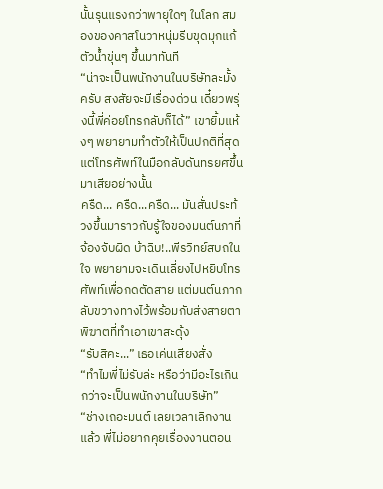นั้นรุนแรงกว่าพายุใดๆ ในโลก สมองของคาสโนวาหนุ่มรีบขุดมุกแก้ตัวน้ำขุ่นๆ ขึ้นมาทันที
“น่าจะเป็นพนักงานในบริษัทละมั้งครับ สงสัยจะมีเรื่องด่วน เดี๋ยวพรุ่งนี้พี่ค่อยโทรกลับก็ได้” เขายิ้มแห้งๆ พยายามทำตัวให้เป็นปกติที่สุด แต่โทรศัพท์ในมือกลับดันทรยศขึ้นมาเสียอย่างนั้น
ครืด... ครืด...ครืด... มันสั่นประท้วงขึ้นมาราวกับรู้ใจของมนต์นภาที่จ้องจับผิด บ้าฉิบ!..พีรวิทย์สบถในใจ พยายามจะเดินเลี่ยงไปหยิบโทรศัพท์เพื่อกดตัดสาย แต่มนต์นภากลับขวางทางไว้พร้อมกับส่งสายตาพิฆาตที่ทำเอาเขาสะดุ้ง
“รับสิคะ...” เธอเค่นเสียงสั่ง
“ทำไมพี่ไม่รับล่ะ หรือว่ามีอะไรเกินกว่าจะเป็นพนักงานในบริษัท”
“ช่างเถอะมนต์ เลยเวลาเลิกงานแล้ว พี่ไม่อยากคุยเรื่องงานตอน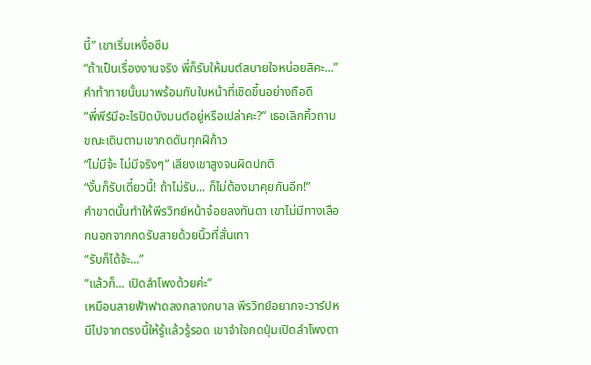นี้” เขาเริ่มเหงื่อซึม
“ถ้าเป็นเรื่องงานจริง พี่ก็รับให้มนต์สบายใจหน่อยสิคะ...” คำท้าทายนั้นมาพร้อมกับใบหน้าที่เชิดขึ้นอย่างถือดี
“พี่พีร์มีอะไรปิดบังมนต์อยู่หรือเปล่าคะ?” เธอเลิกคิ้วถามขณะเดินตามเขากดดันทุกฝีก้าว
“ไม่มีจ้ะ ไม่มีจริงๆ” เสียงเขาสูงจนผิดปกติ
“งั้นก็รับเดี๋ยวนี้! ถ้าไม่รับ... ก็ไม่ต้องมาคุยกันอีก!”
คำขาดนั้นทำให้พีรวิทย์หน้าจ๋อยลงทันตา เขาไม่มีทางเลือกนอกจากกดรับสายด้วยนิ้วที่สั่นเทา
“รับก็ได้จ้ะ...”
“แล้วก็... เปิดลำโพงด้วยค่ะ”
เหมือนสายฟ้าฟาดลงกลางกบาล พีรวิทย์อยากจะวาร์ปหนีไปจากตรงนี้ให้รู้แล้วรู้รอด เขาจำใจกดปุ่มเปิดลำโพงตา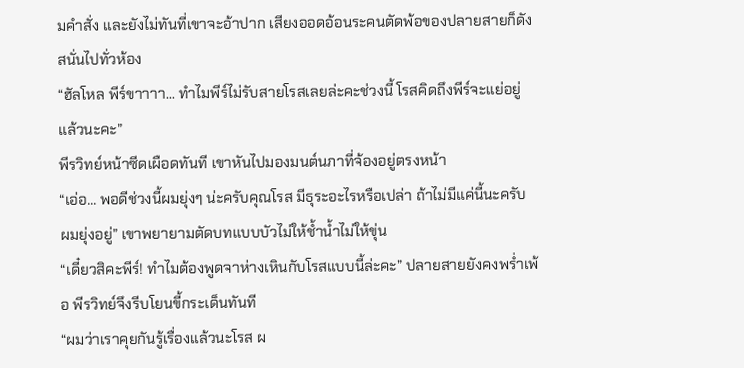มคำสั่ง และยังไม่ทันที่เขาจะอ้าปาก เสียงออดอ้อนระคนตัดพ้อของปลายสายก็ดังสนั่นไปทั่วห้อง
“ฮัลโหล พีร์ขาาาา... ทำไมพีร์ไม่รับสายโรสเลยล่ะคะช่วงนี้ โรสคิดถึงพีร์จะแย่อยู่แล้วนะคะ”
พีรวิทย์หน้าซีดเผือดทันที เขาหันไปมองมนต์นภาที่จ้องอยู่ตรงหน้า
“เอ่อ... พอดีช่วงนี้ผมยุ่งๆ น่ะครับคุณโรส มีธุระอะไรหรือเปล่า ถ้าไม่มีแค่นี้นะครับ ผมยุ่งอยู่” เขาพยายามตัดบทแบบบัวไม่ให้ช้ำน้ำไม่ให้ขุ่น
“เดี๋ยวสิคะพีร์! ทำไมต้องพูดจาห่างเหินกับโรสแบบนี้ล่ะคะ” ปลายสายยังคงพร่ำเพ้อ พีรวิทย์จึงรีบโยนขี้กระเด็นทันที
“ผมว่าเราคุยกันรู้เรื่องแล้วนะโรส ผ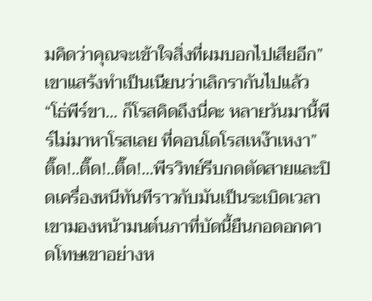มคิดว่าคุณจะเข้าใจสิ่งที่ผมบอกไปเสียอีก” เขาแสร้งทำเป็นเนียนว่าเลิกรากันไปแล้ว
“โธ่พีร์ขา... ก็โรสคิดถึงนี่คะ หลายวันมานี้พีร์ไม่มาหาโรสเลย ที่คอนโดโรสเหง๊าเหงา”
ติ๊ด!..ติ๊ด!..ติ๊ด!...พีรวิทย์รีบกดตัดสายและปิดเครื่องหนีทันทีราวกับมันเป็นระเบิดเวลา เขามองหน้ามนต์นภาที่บัดนี้ยืนกอดอกคาดโทษเขาอย่างห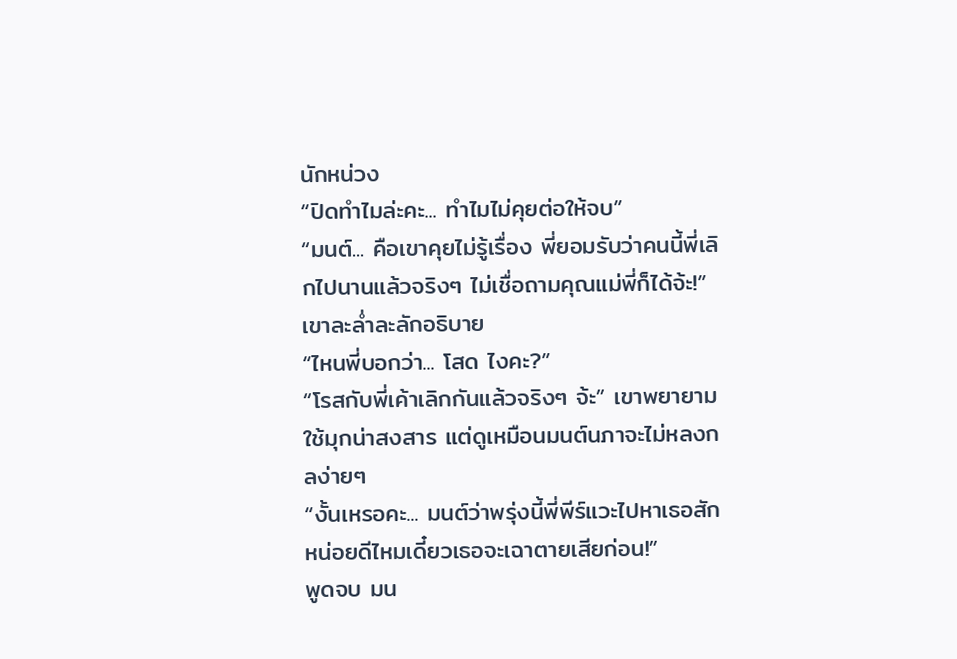นักหน่วง
“ปิดทำไมล่ะคะ... ทำไมไม่คุยต่อให้จบ”
“มนต์... คือเขาคุยไม่รู้เรื่อง พี่ยอมรับว่าคนนี้พี่เลิกไปนานแล้วจริงๆ ไม่เชื่อถามคุณแม่พี่ก็ได้จ้ะ!” เขาละล่ำละลักอธิบาย
“ไหนพี่บอกว่า... โสด ไงคะ?”
“โรสกับพี่เค้าเลิกกันแล้วจริงๆ จ้ะ” เขาพยายามใช้มุกน่าสงสาร แต่ดูเหมือนมนต์นภาจะไม่หลงกลง่ายๆ
“งั้นเหรอคะ... มนต์ว่าพรุ่งนี้พี่พีร์แวะไปหาเธอสักหน่อยดีไหมเดี๋ยวเธอจะเฉาตายเสียก่อน!”
พูดจบ มน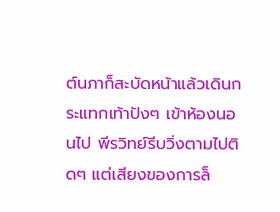ต์นภาก็สะบัดหน้าแล้วเดินกระแทกเท้าปังๆ เข้าห้องนอนไป พีรวิทย์รีบวิ่งตามไปติดๆ แต่เสียงของการล็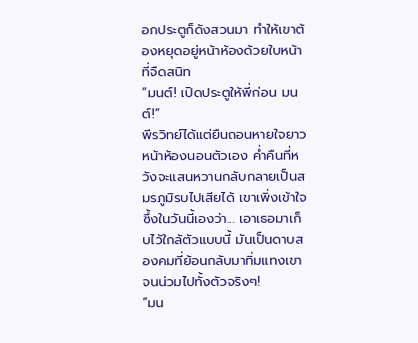อกประตูก็ดังสวนมา ทำให้เขาต้องหยุดอยู่หน้าห้องด้วยใบหน้าที่จืดสนิท
“มนต์! เปิดประตูให้พี่ก่อน มนต์!”
พีรวิทย์ได้แต่ยืนถอนหายใจยาวหน้าห้องนอนตัวเอง ค่ำคืนที่หวังจะแสนหวานกลับกลายเป็นสมรภูมิรบไปเสียได้ เขาเพิ่งเข้าใจซึ้งในวันนี้เองว่า... เอาเธอมาเก็บไว้ใกล้ตัวแบบนี้ มันเป็นดาบสองคมที่ย้อนกลับมาทิ่มแทงเขาจนน่วมไปทั้งตัวจริงๆ!
“มน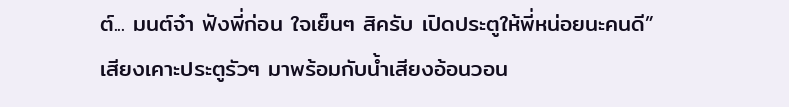ต์... มนต์จ๋า ฟังพี่ก่อน ใจเย็นๆ สิครับ เปิดประตูให้พี่หน่อยนะคนดี”
เสียงเคาะประตูรัวๆ มาพร้อมกับน้ำเสียงอ้อนวอน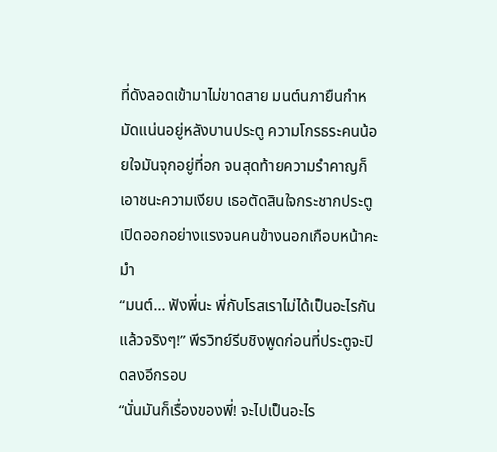ที่ดังลอดเข้ามาไม่ขาดสาย มนต์นภายืนกำหมัดแน่นอยู่หลังบานประตู ความโกรธระคนน้อยใจมันจุกอยู่ที่อก จนสุดท้ายความรำคาญก็เอาชนะความเงียบ เธอตัดสินใจกระชากประตูเปิดออกอย่างแรงจนคนข้างนอกเกือบหน้าคะมำ
“มนต์... ฟังพี่นะ พี่กับโรสเราไม่ได้เป็นอะไรกันแล้วจริงๆ!” พีรวิทย์รีบชิงพูดก่อนที่ประตูจะปิดลงอีกรอบ
“นั่นมันก็เรื่องของพี่! จะไปเป็นอะไร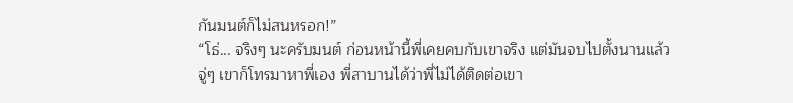กันมนต์ก็ไม่สนหรอก!”
“โธ่... จริงๆ นะครับมนต์ ก่อนหน้านี้พี่เคยคบกับเขาจริง แต่มันจบไปตั้งนานแล้ว จู่ๆ เขาก็โทรมาหาพี่เอง พี่สาบานได้ว่าพี่ไม่ได้ติดต่อเขา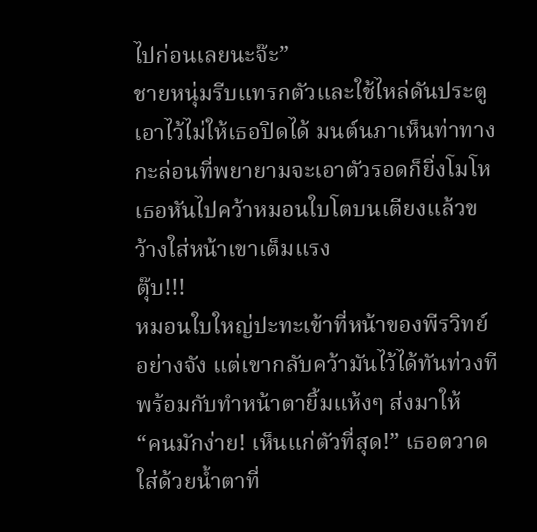ไปก่อนเลยนะจ๊ะ”
ชายหนุ่มรีบแทรกตัวและใช้ไหล่ดันประตูเอาไว้ไม่ให้เธอปิดได้ มนต์นภาเห็นท่าทางกะล่อนที่พยายามจะเอาตัวรอดก็ยิ่งโมโห เธอหันไปคว้าหมอนใบโตบนเตียงแล้วขว้างใส่หน้าเขาเต็มแรง
ตุ๊บ!!!
หมอนใบใหญ่ปะทะเข้าที่หน้าของพีรวิทย์อย่างจัง แต่เขากลับคว้ามันไว้ได้ทันท่วงทีพร้อมกับทำหน้าตายิ้มแห้งๆ ส่งมาให้
“คนมักง่าย! เห็นแก่ตัวที่สุด!” เธอตวาดใส่ด้วยน้ำตาที่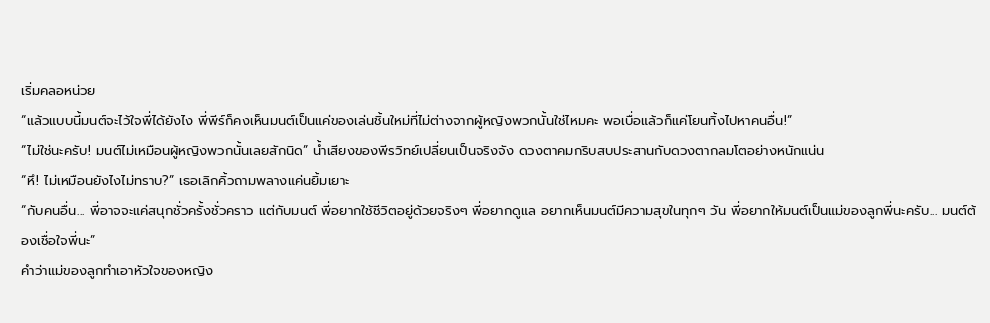เริ่มคลอหน่วย
“แล้วแบบนี้มนต์จะไว้ใจพี่ได้ยังไง พี่พีร์ก็คงเห็นมนต์เป็นแค่ของเล่นชิ้นใหม่ที่ไม่ต่างจากผู้หญิงพวกนั้นใช่ไหมคะ พอเบื่อแล้วก็แค่โยนทิ้งไปหาคนอื่น!”
“ไม่ใช่นะครับ! มนต์ไม่เหมือนผู้หญิงพวกนั้นเลยสักนิด” น้ำเสียงของพีรวิทย์เปลี่ยนเป็นจริงจัง ดวงตาคมกริบสบประสานกับดวงตากลมโตอย่างหนักแน่น
“หึ! ไม่เหมือนยังไงไม่ทราบ?” เธอเลิกคิ้วถามพลางแค่นยิ้มเยาะ
“กับคนอื่น... พี่อาจจะแค่สนุกชั่วครั้งชั่วคราว แต่กับมนต์ พี่อยากใช้ชีวิตอยู่ด้วยจริงๆ พี่อยากดูแล อยากเห็นมนต์มีความสุขในทุกๆ วัน พี่อยากให้มนต์เป็นแม่ของลูกพี่นะครับ... มนต์ต้องเชื่อใจพี่นะ”
คำว่าแม่ของลูกทำเอาหัวใจของหญิง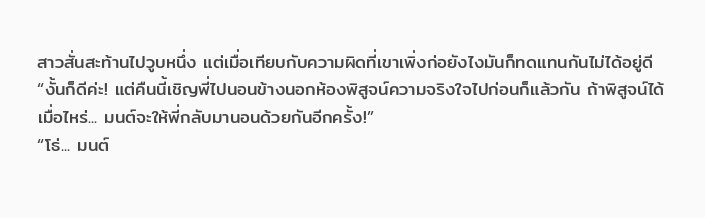สาวสั่นสะท้านไปวูบหนึ่ง แต่เมื่อเทียบกับความผิดที่เขาเพิ่งก่อยังไงมันก็ทดแทนกันไม่ได้อยู่ดี
“งั้นก็ดีค่ะ! แต่คืนนี้เชิญพี่ไปนอนข้างนอกห้องพิสูจน์ความจริงใจไปก่อนก็แล้วกัน ถ้าพิสูจน์ได้เมื่อไหร่... มนต์จะให้พี่กลับมานอนด้วยกันอีกครั้ง!”
“โธ่... มนต์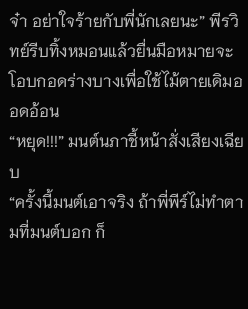จ๋า อย่าใจร้ายกับพี่นักเลยนะ” พีรวิทย์รีบทิ้งหมอนแล้วยื่นมือหมายจะโอบกอดร่างบางเพื่อใช้ไม้ตายเดิมออดอ้อน
“หยุด!!!” มนต์นภาชี้หน้าสั่งเสียงเฉียบ
“ครั้งนี้มนต์เอาจริง ถ้าพี่พีร์ไม่ทำตามที่มนต์บอก ก็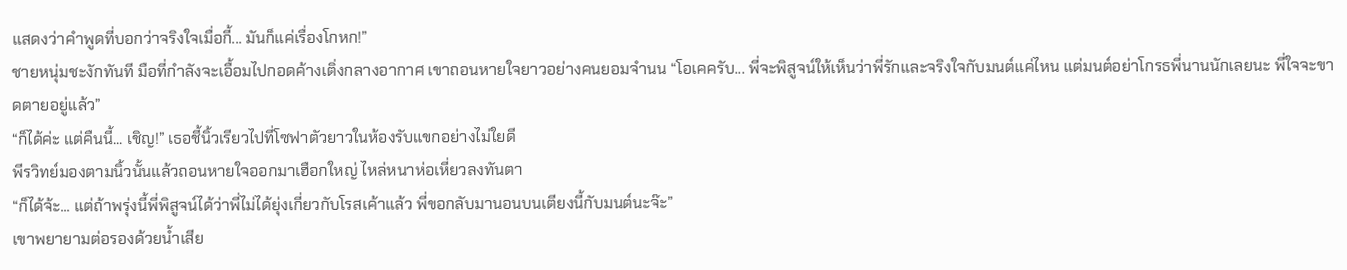แสดงว่าคำพูดที่บอกว่าจริงใจเมื่อกี้... มันก็แค่เรื่องโกหก!”
ชายหนุ่มชะงักทันที มือที่กำลังจะเอื้อมไปกอดค้างเติ่งกลางอากาศ เขาถอนหายใจยาวอย่างคนยอมจำนน “โอเคครับ... พี่จะพิสูจน์ให้เห็นว่าพี่รักและจริงใจกับมนต์แค่ไหน แต่มนต์อย่าโกรธพี่นานนักเลยนะ พี่ใจจะขาดตายอยู่แล้ว”
“ก็ได้ค่ะ แต่คืนนี้... เชิญ!” เธอชี้นิ้วเรียวไปที่โซฟาตัวยาวในห้องรับแขกอย่างไม่ใยดี
พีรวิทย์มองตามนิ้วนั้นแล้วถอนหายใจออกมาเฮือกใหญ่ ไหล่หนาห่อเหี่ยวลงทันตา
“ก็ได้จ้ะ... แต่ถ้าพรุ่งนี้พี่พิสูจน์ได้ว่าพี่ไม่ได้ยุ่งเกี่ยวกับโรสเค้าแล้ว พี่ขอกลับมานอนบนเตียงนี้กับมนต์นะจ๊ะ”
เขาพยายามต่อรองด้วยน้ำเสีย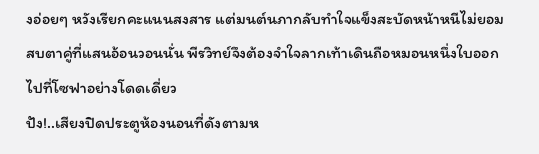งอ่อยๆ หวังเรียกคะแนนสงสาร แต่มนต์นภากลับทำใจแข็งสะบัดหน้าหนีไม่ยอมสบตาคู่ที่แสนอ้อนวอนนั่น พีรวิทย์จึงต้องจำใจลากเท้าเดินถือหมอนหนึ่งใบออกไปที่โซฟาอย่างโดดเดี่ยว
ปัง!..เสียงปิดประตูห้องนอนที่ดังตามห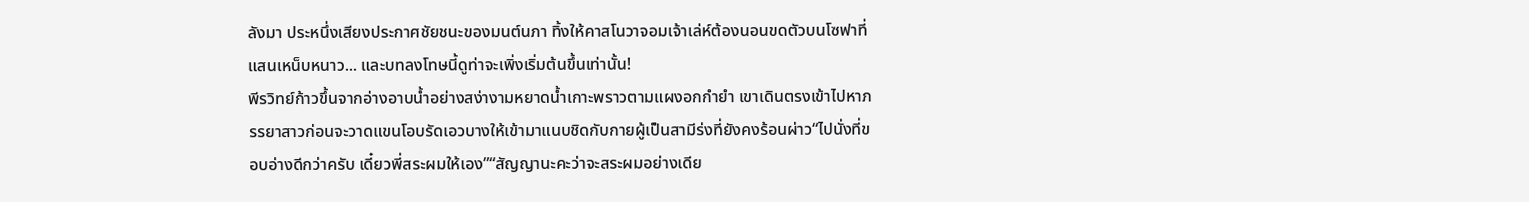ลังมา ประหนึ่งเสียงประกาศชัยชนะของมนต์นภา ทิ้งให้คาสโนวาจอมเจ้าเล่ห์ต้องนอนขดตัวบนโซฟาที่แสนเหน็บหนาว... และบทลงโทษนี้ดูท่าจะเพิ่งเริ่มต้นขึ้นเท่านั้น!
พีรวิทย์ก้าวขึ้นจากอ่างอาบน้ำอย่างสง่างามหยาดน้ำเกาะพราวตามแผงอกกำยำ เขาเดินตรงเข้าไปหาภรรยาสาวก่อนจะวาดแขนโอบรัดเอวบางให้เข้ามาแนบชิดกับกายผู้เป็นสามีร่งที่ยังคงร้อนผ่าว“ไปนั่งที่ขอบอ่างดีกว่าครับ เดี๋ยวพี่สระผมให้เอง”“สัญญานะคะว่าจะสระผมอย่างเดีย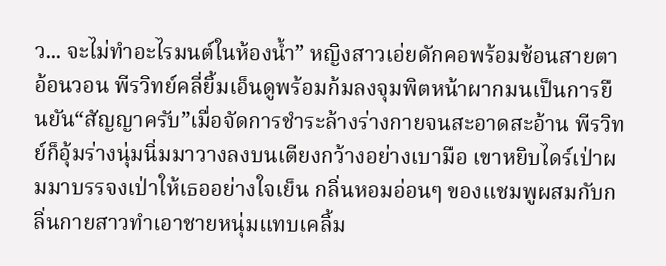ว... จะไม่ทำอะไรมนต์ในห้องน้ำ” หญิงสาวเอ่ยดักคอพร้อมช้อนสายตาอ้อนวอน พีรวิทย์คลี่ยิ้มเอ็นดูพร้อมก้มลงจุมพิตหน้าผากมนเป็นการยืนยัน“สัญญาครับ”เมื่อจัดการชำระล้างร่างกายจนสะอาดสะอ้าน พีรวิทย์ก็อุ้มร่างนุ่มนิ่มมาวางลงบนเตียงกว้างอย่างเบามือ เขาหยิบไดร์เป่าผมมาบรรจงเป่าให้เธออย่างใจเย็น กลิ่นหอมอ่อนๆ ของแชมพูผสมกับกลิ่นกายสาวทำเอาชายหนุ่มแทบเคลิ้ม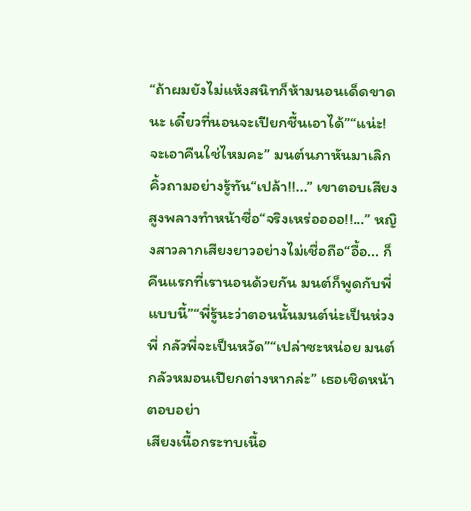“ถ้าผมยังไม่แห้งสนิทก็ห้ามนอนเด็ดขาดนะ เดี๋ยวที่นอนจะเปียกชื้นเอาได้”“แน่ะ! จะเอาคืนใช่ไหมคะ” มนต์นภาหันมาเลิกคิ้วถามอย่างรู้ทัน“เปล้า!!...” เขาตอบเสียงสูงพลางทำหน้าซื่อ“จริงเหร่ออออ!!...” หญิงสาวลากเสียงยาวอย่างไม่เชื่อถือ“อื้อ... ก็คืนแรกที่เรานอนด้วยกัน มนต์ก็พูดกับพี่แบบนี้”“พี่รู้นะว่าตอนนั้นมนต์น่ะเป็นห่วงพี่ กลัวพี่จะเป็นหวัด”“เปล่าซะหน่อย มนต์กลัวหมอนเปียกต่างหากล่ะ” เธอเชิดหน้าตอบอย่า
เสียงเนื้อกระทบเนื้อ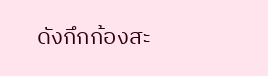ดังกึกก้องสะ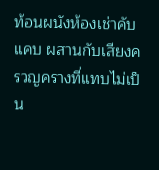ท้อนผนังห้องเช่าคับแคบ ผสานกับเสียงครวญครางที่แทบไม่เป็น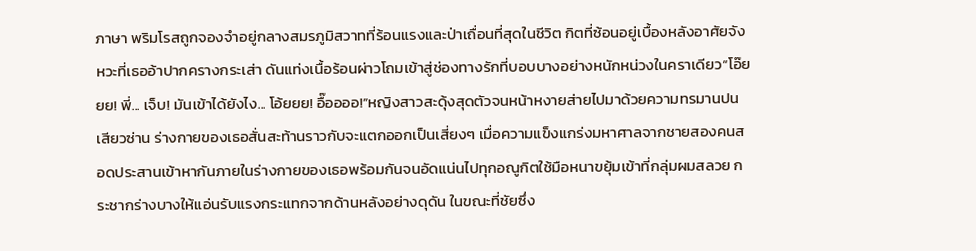ภาษา พริมโรสถูกจองจำอยู่กลางสมรภูมิสวาทที่ร้อนแรงและป่าเถื่อนที่สุดในชีวิต กิตที่ซ้อนอยู่เบื้องหลังอาศัยจังหวะที่เธออ้าปากครางกระเส่า ดันแท่งเนื้อร้อนผ่าวโถมเข้าสู่ช่องทางรักที่บอบบางอย่างหนักหน่วงในคราเดียว“โอ๊ยยย! พี่... เจ็บ! มันเข้าได้ยังไง... โอ้ยยย! อื๊ออออ!”หญิงสาวสะดุ้งสุดตัวจนหน้าหงายส่ายไปมาด้วยความทรมานปนเสียวซ่าน ร่างกายของเธอสั่นสะท้านราวกับจะแตกออกเป็นเสี่ยงๆ เมื่อความแข็งแกร่งมหาศาลจากชายสองคนสอดประสานเข้าหากันภายในร่างกายของเธอพร้อมกันจนอัดแน่นไปทุกอณูกิตใช้มือหนาขยุ้มเข้าที่กลุ่มผมสลวย กระชากร่างบางให้แอ่นรับแรงกระแทกจากด้านหลังอย่างดุดัน ในขณะที่ชัยซึ่ง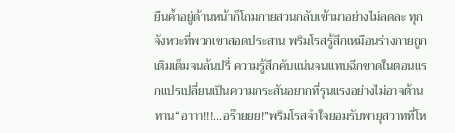ยืนค้ำอยู่ด้านหน้าก็โถมกายสวนกลับเข้ามาอย่างไม่ลดละ ทุกจังหวะที่พวกเขาสอดประสาน พริมโรสรู้สึกเหมือนร่างกายถูกเติมเต็มจนล้นปรี่ ความรู้สึกคับแน่นจนแทบฉีกขาดในตอนแรกแปรเปลี่ยนเป็นความกระสันอยากที่รุนแรงอย่างไม่อาจต้านทาน“อาาา!!!...อร๊ายยย!”พริมโรสจำใจยอมรับพายุสวาทที่โห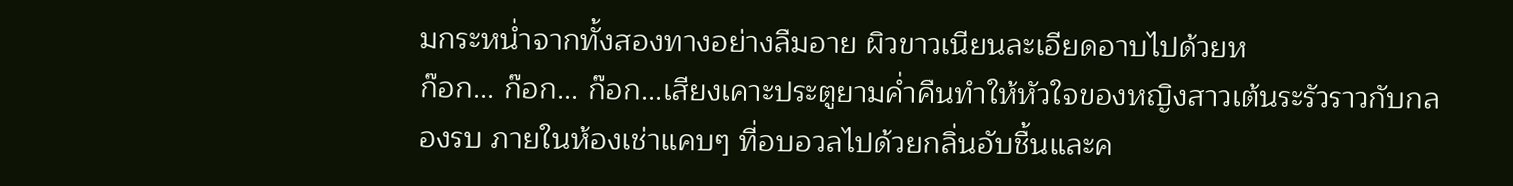มกระหน่ำจากทั้งสองทางอย่างลืมอาย ผิวขาวเนียนละเอียดอาบไปด้วยห
ก๊อก... ก๊อก... ก๊อก...เสียงเคาะประตูยามค่ำคืนทำให้หัวใจของหญิงสาวเต้นระรัวราวกับกลองรบ ภายในห้องเช่าแคบๆ ที่อบอวลไปด้วยกลิ่นอับชื้นและค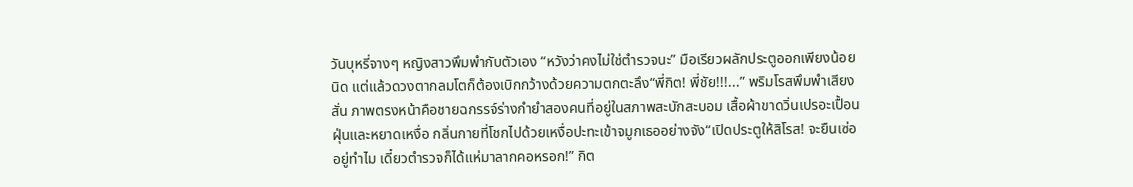วันบุหรี่จางๆ หญิงสาวพึมพำกับตัวเอง “หวังว่าคงไม่ใช่ตำรวจนะ” มือเรียวผลักประตูออกเพียงน้อยนิด แต่แล้วดวงตากลมโตก็ต้องเบิกกว้างด้วยความตกตะลึง“พี่กิต! พี่ชัย!!!...” พริมโรสพึมพำเสียงสั่น ภาพตรงหน้าคือชายฉกรรจ์ร่างกำยำสองคนที่อยู่ในสภาพสะบักสะบอม เสื้อผ้าขาดวิ่นเปรอะเปื้อนฝุ่นและหยาดเหงื่อ กลิ่นกายที่โชกไปด้วยเหงื่อปะทะเข้าจมูกเธออย่างจัง“เปิดประตูให้สิโรส! จะยืนเซ่ออยู่ทำไม เดี๋ยวตำรวจก็ได้แห่มาลากคอหรอก!” กิต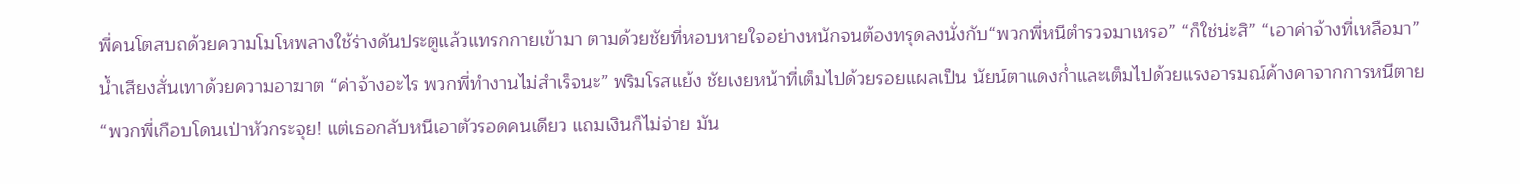พี่คนโตสบถด้วยความโมโหพลางใช้ร่างดันประตูแล้วแทรกกายเข้ามา ตามด้วยชัยที่หอบหายใจอย่างหนักจนต้องทรุดลงนั่งกับ“พวกพี่หนีตำรวจมาเหรอ” “ก็ใช่น่ะสิ” “เอาค่าจ้างที่เหลือมา” น้ำเสียงสั่นเทาด้วยความอาฆาต “ค่าจ้างอะไร พวกพี่ทำงานไม่สำเร็จนะ” พริมโรสแย้ง ชัยเงยหน้าที่เต็มไปด้วยรอยแผลเป็น นัยน์ตาแดงก่ำและเต็มไปด้วยแรงอารมณ์ค้างคาจากการหนีตาย“พวกพี่เกือบโดนเป่าหัวกระจุย! แต่เธอกลับหนีเอาตัวรอดคนเดียว แถมเงินก็ไม่จ่าย มัน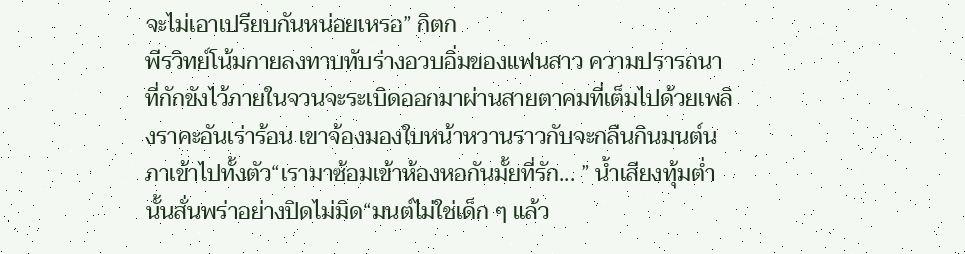จะไม่เอาเปรียบกันหน่อยเหรอ” กิตก
พีรวิทย์โน้มกายลงทาบทับร่างอวบอิ่มของแฟนสาว ความปรารถนาที่กักขังไว้ภายในจวนจะระเบิดออกมาผ่านสายตาคมที่เต็มไปด้วยเพลิงราคะอันเร่าร้อน เขาจ้องมองใบหน้าหวานราวกับจะกลืนกินมนต์นภาเข้าไปทั้งตัว“เรามาซ้อมเข้าห้องหอกันมั้ยที่รัก... ” น้ำเสียงทุ้มต่ำนั้นสั่นพร่าอย่างปิดไม่มิด“มนต์ไม่ใช่เด็ก ๆ แล้ว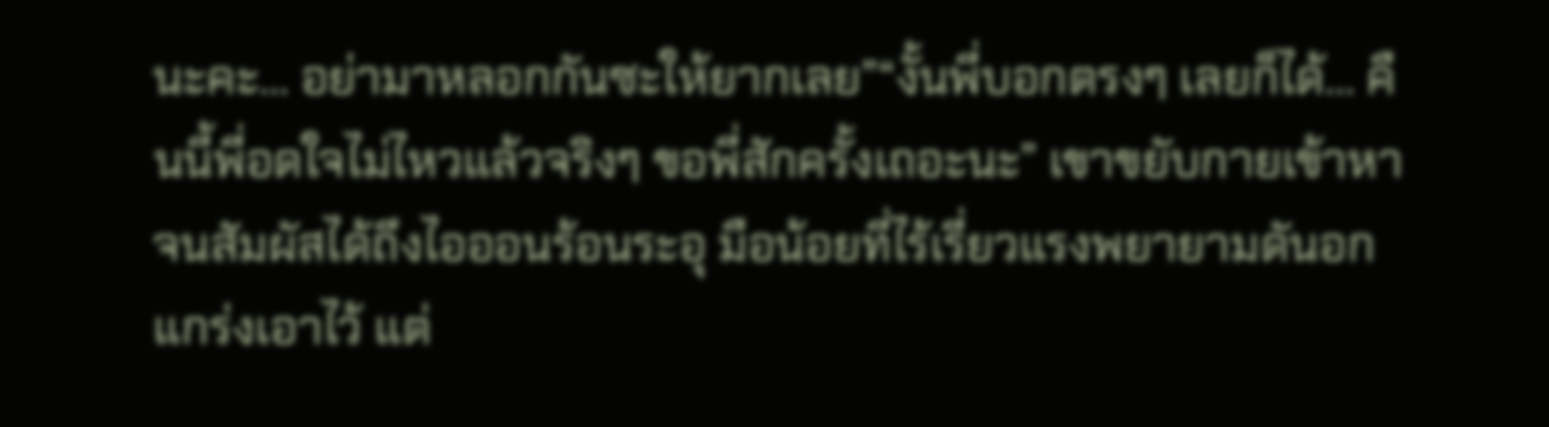นะคะ... อย่ามาหลอกกันซะให้ยากเลย”“งั้นพี่บอกตรงๆ เลยก็ได้... คืนนี้พี่อดใจไม่ไหวแล้วจริงๆ ขอพี่สักครั้งเถอะนะ” เขาขยับกายเข้าหาจนสัมผัสได้ถึงไอออนร้อนระอุ มือน้อยที่ไร้เรี่ยวแรงพยายามดันอกแกร่งเอาไว้ แต่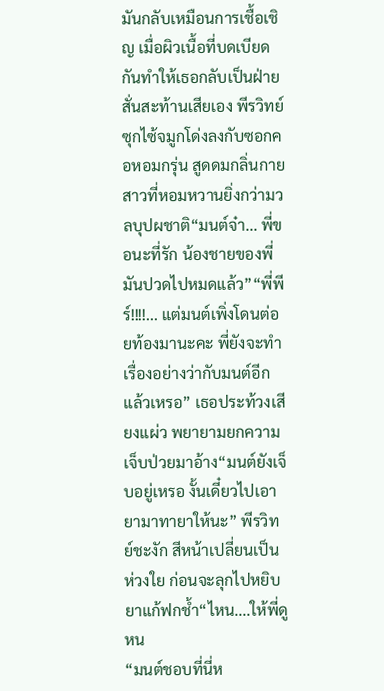มันกลับเหมือนการเชื้อเชิญ เมื่อผิวเนื้อที่บดเบียดกันทำให้เธอกลับเป็นฝ่ายสั่นสะท้านเสียเอง พีรวิทย์ซุกไซ้จมูกโด่งลงกับซอกคอหอมกรุ่น สูดดมกลิ่นกายสาวที่หอมหวานยิ่งกว่ามวลบุปผชาติ“มนต์จ๋า... พี่ขอนะที่รัก น้องชายของพี่มันปวดไปหมดแล้ว”“พี่พีร์!!!!... แต่มนต์เพิ่งโดนต่อยท้องมานะคะ พี่ยังจะทำเรื่องอย่างว่ากับมนต์อีกแล้วเหรอ” เธอประท้วงเสียงแผ่ว พยายามยกความเจ็บป่วยมาอ้าง“มนต์ยังเจ็บอยู่เหรอ งั้นเดี๋ยวไปเอายามาทายาให้นะ” พีรวิทย์ชะงัก สีหน้าเปลี่ยนเป็นห่วงใย ก่อนจะลุกไปหยิบยาแก้ฟกช้ำ“ไหน....ให้พี่ดูหน
“มนต์ชอบที่นี่ห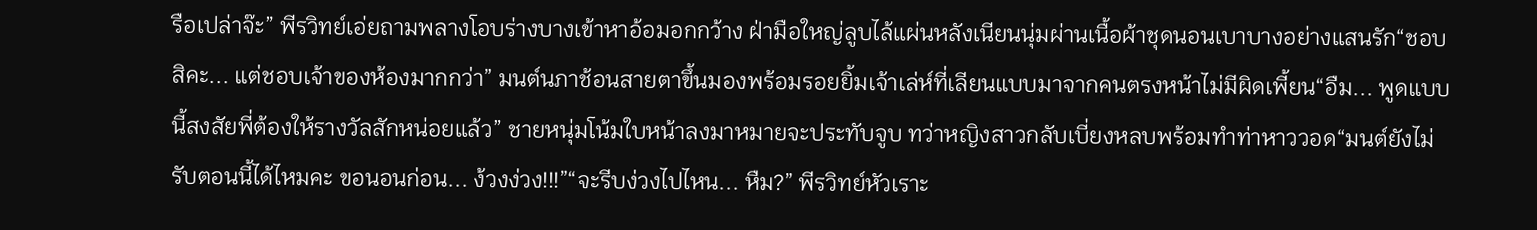รือเปล่าจ๊ะ” พีรวิทย์เอ่ยถามพลางโอบร่างบางเข้าหาอ้อมอกกว้าง ฝ่ามือใหญ่ลูบไล้แผ่นหลังเนียนนุ่มผ่านเนื้อผ้าชุดนอนเบาบางอย่างแสนรัก“ชอบสิคะ... แต่ชอบเจ้าของห้องมากกว่า” มนต์นภาช้อนสายตาขึ้นมองพร้อมรอยยิ้มเจ้าเล่ห์ที่เลียนแบบมาจากคนตรงหน้าไม่มีผิดเพี้ยน“อืม... พูดแบบนี้สงสัยพี่ต้องให้รางวัลสักหน่อยแล้ว” ชายหนุ่มโน้มใบหน้าลงมาหมายจะประทับจูบ ทว่าหญิงสาวกลับเบี่ยงหลบพร้อมทำท่าหาววอด“มนต์ยังไม่รับตอนนี้ได้ไหมคะ ขอนอนก่อน... ง้วงง่วง!!!”“จะรีบง่วงไปไหน... หืม?” พีรวิทย์หัวเราะ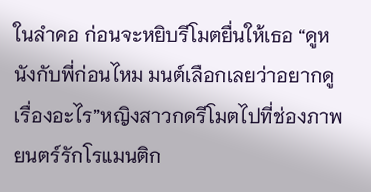ในลำคอ ก่อนจะหยิบรีโมตยื่นให้เธอ “ดูหนังกับพี่ก่อนไหม มนต์เลือกเลยว่าอยากดูเรื่องอะไร”หญิงสาวกดรีโมตไปที่ช่องภาพยนตร์รักโรแมนติก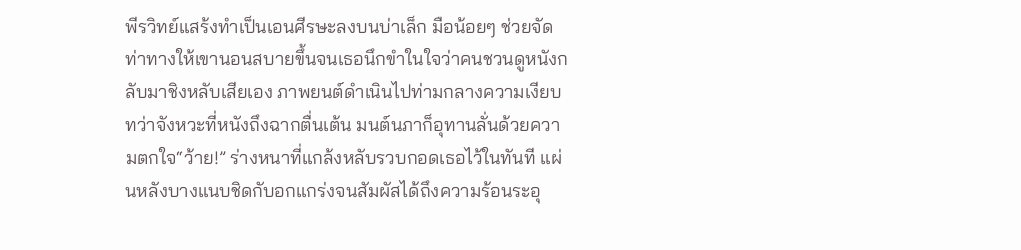พีรวิทย์แสร้งทำเป็นเอนศีรษะลงบนบ่าเล็ก มือน้อยๆ ช่วยจัดท่าทางให้เขานอนสบายขึ้นจนเธอนึกขำในใจว่าคนชวนดูหนังกลับมาชิงหลับเสียเอง ภาพยนต์ดำเนินไปท่ามกลางความเงียบ ทว่าจังหวะที่หนังถึงฉากตื่นเต้น มนต์นภาก็อุทานลั่นด้วยความตกใจ“ว้าย!” ร่างหนาที่แกล้งหลับรวบกอดเธอไว้ในทันที แผ่นหลังบางแนบชิดกับอกแกร่งจนสัมผัสได้ถึงความร้อนระอุ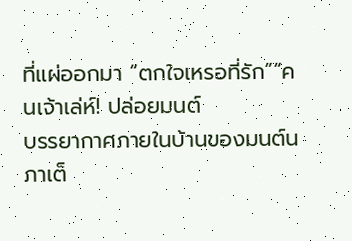ที่แผ่ออกมา “ตกใจเหรอที่รัก”“คนเจ้าเล่ห์! ปล่อยมนต์
บรรยากาศภายในบ้านของมนต์นภาเต็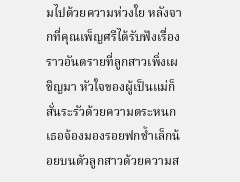มไปด้วยความห่วงใย หลังจากที่คุณเพ็ญศรีได้รับฟังเรื่องราวอันตรายที่ลูกสาวเพิ่งเผชิญมา หัวใจของผู้เป็นแม่ก็สั่นระรัวด้วยความตระหนก เธอจ้องมองรอยฟกช้ำเล็กน้อยบนตัวลูกสาวด้วยความส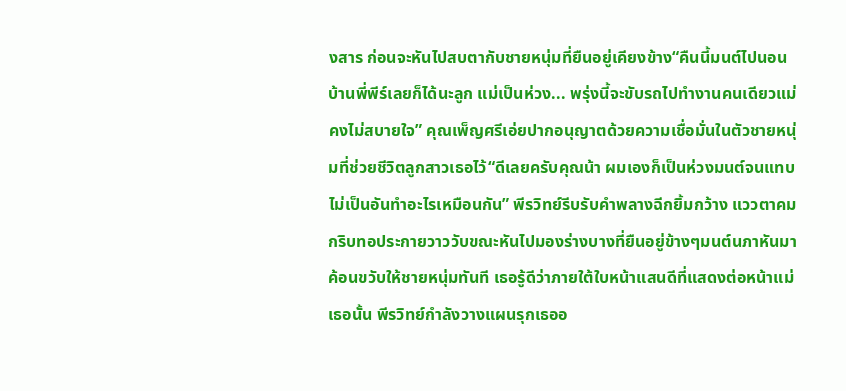งสาร ก่อนจะหันไปสบตากับชายหนุ่มที่ยืนอยู่เคียงข้าง“คืนนี้มนต์ไปนอนบ้านพี่พีร์เลยก็ได้นะลูก แม่เป็นห่วง... พรุ่งนี้จะขับรถไปทำงานคนเดียวแม่คงไม่สบายใจ” คุณเพ็ญศรีเอ่ยปากอนุญาตด้วยความเชื่อมั่นในตัวชายหนุ่มที่ช่วยชีวิตลูกสาวเธอไว้“ดีเลยครับคุณน้า ผมเองก็เป็นห่วงมนต์จนแทบไม่เป็นอันทำอะไรเหมือนกัน” พีรวิทย์รีบรับคำพลางฉีกยิ้มกว้าง แววตาคมกริบทอประกายวาววับขณะหันไปมองร่างบางที่ยืนอยู่ข้างๆมนต์นภาหันมาค้อนขวับให้ชายหนุ่มทันที เธอรู้ดีว่าภายใต้ใบหน้าแสนดีที่แสดงต่อหน้าแม่เธอนั้น พีรวิทย์กำลังวางแผนรุกเธออ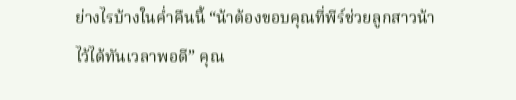ย่างไรบ้างในค่ำคืนนี้ “น้าต้องขอบคุณที่พีร์ช่วยลูกสาวน้าไว้ได้ทันเวลาพอดี” คุณ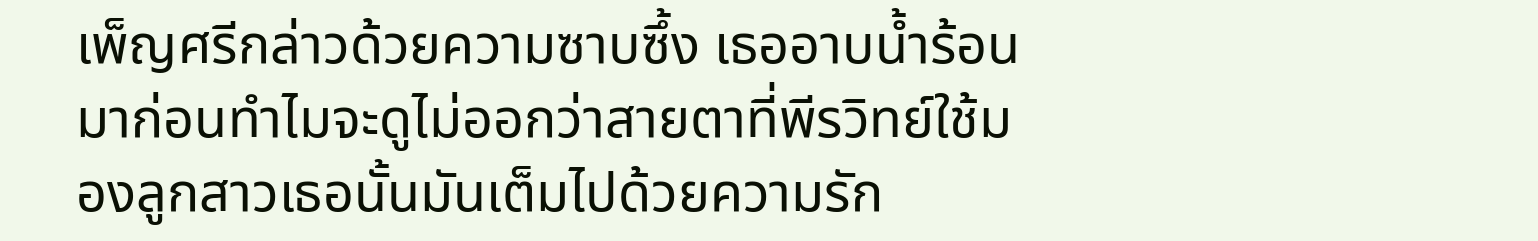เพ็ญศรีกล่าวด้วยความซาบซึ้ง เธออาบน้ำร้อนมาก่อนทำไมจะดูไม่ออกว่าสายตาที่พีรวิทย์ใช้มองลูกสาวเธอนั้นมันเต็มไปด้วยความรัก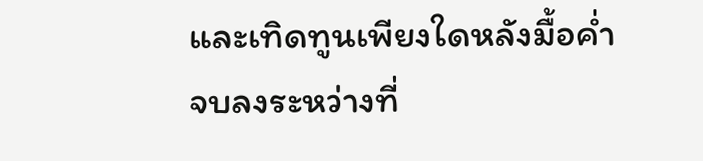และเทิดทูนเพียงใดหลังมื้อค่ำจบลงระหว่างที่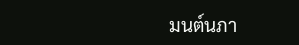มนต์นภา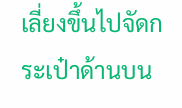เลี่ยงขึ้นไปจัดกระเป๋าด้านบน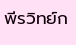พีรวิทย์ก